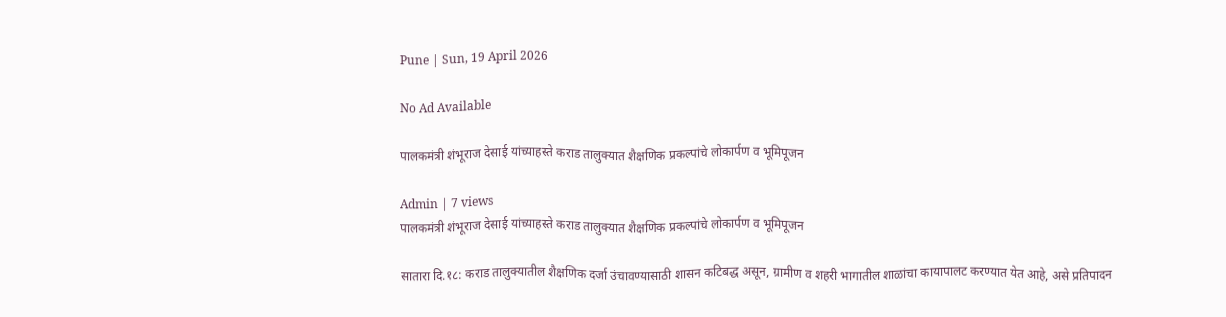Pune | Sun, 19 April 2026

No Ad Available

पालकमंत्री शंभूराज देसाई यांच्याहस्ते कराड तालुक्यात शैक्षणिक प्रकल्पांचे लोकार्पण व भूमिपूजन

Admin | 7 views
पालकमंत्री शंभूराज देसाई यांच्याहस्ते कराड तालुक्यात शैक्षणिक प्रकल्पांचे लोकार्पण व भूमिपूजन

सातारा दि.१८: कराड तालुक्यातील शैक्षणिक दर्जा उंचावण्यासाठी शासन कटिबद्ध असून, ग्रामीण व शहरी भागातील शाळांचा कायापालट करण्यात येत आहे, असे प्रतिपादन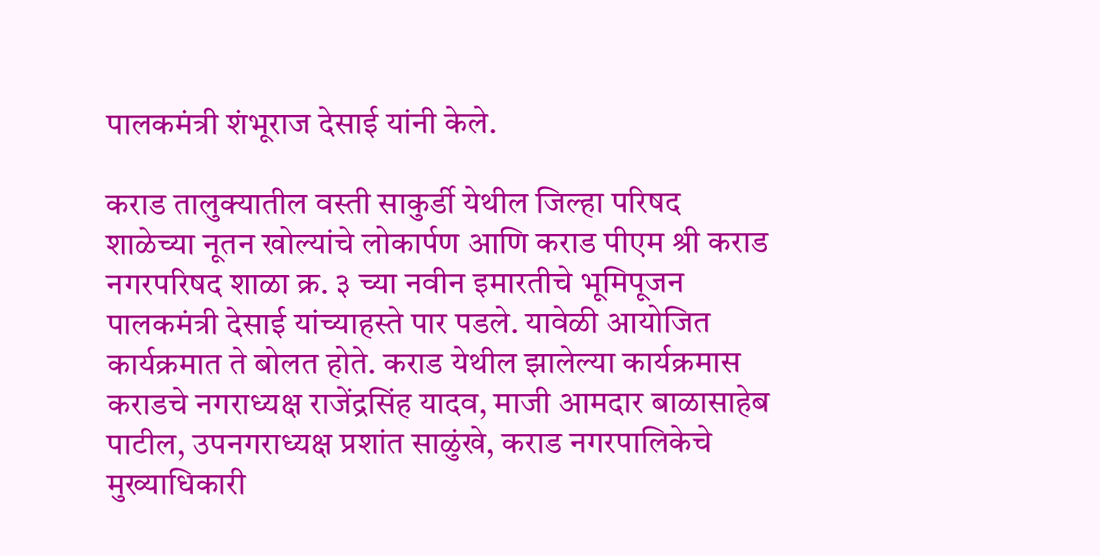पालकमंत्री शंभूराज देसाई यांनी केले.

कराड तालुक्यातील वस्ती साकुर्डी येथील जिल्हा परिषद शाळेच्या नूतन खोल्यांचे लोकार्पण आणि कराड पीएम श्री कराड नगरपरिषद शाळा क्र. ३ च्या नवीन इमारतीचे भूमिपूजन पालकमंत्री देसाई यांच्याहस्ते पार पडले. यावेळी आयोजित कार्यक्रमात ते बोलत होते. कराड येथील झालेल्या कार्यक्रमास कराडचे नगराध्यक्ष राजेंद्रसिंह यादव, माजी आमदार बाळासाहेब पाटील, उपनगराध्यक्ष प्रशांत साळुंखे, कराड नगरपालिकेचे मुख्याधिकारी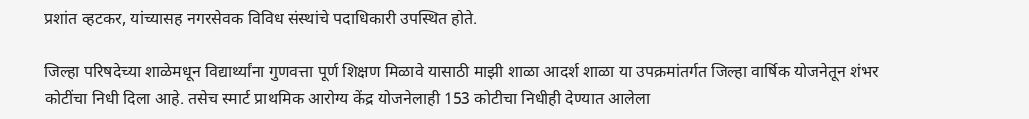प्रशांत व्हटकर, यांच्यासह नगरसेवक विविध संस्थांचे पदाधिकारी उपस्थित होते.

जिल्हा परिषदेच्या शाळेमधून विद्यार्थ्यांना गुणवत्ता पूर्ण शिक्षण मिळावे यासाठी माझी शाळा आदर्श शाळा या उपक्रमांतर्गत जिल्हा वार्षिक योजनेतून शंभर कोटींचा निधी दिला आहे. तसेच स्मार्ट प्राथमिक आरोग्य केंद्र योजनेलाही 153 कोटीचा निधीही देण्यात आलेला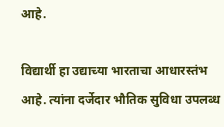आहे.

विद्यार्थी हा उद्याच्या भारताचा आधारस्तंभ आहे. त्यांना दर्जेदार भौतिक सुविधा उपलब्ध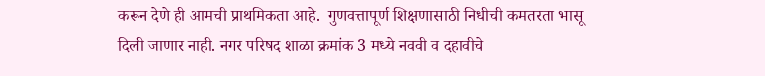करून देणे ही आमची प्राथमिकता आहे.  गुणवत्तापूर्ण शिक्षणासाठी निधीची कमतरता भासू दिली जाणार नाही. नगर परिषद शाळा क्रमांक 3 मध्ये नववी व दहावीचे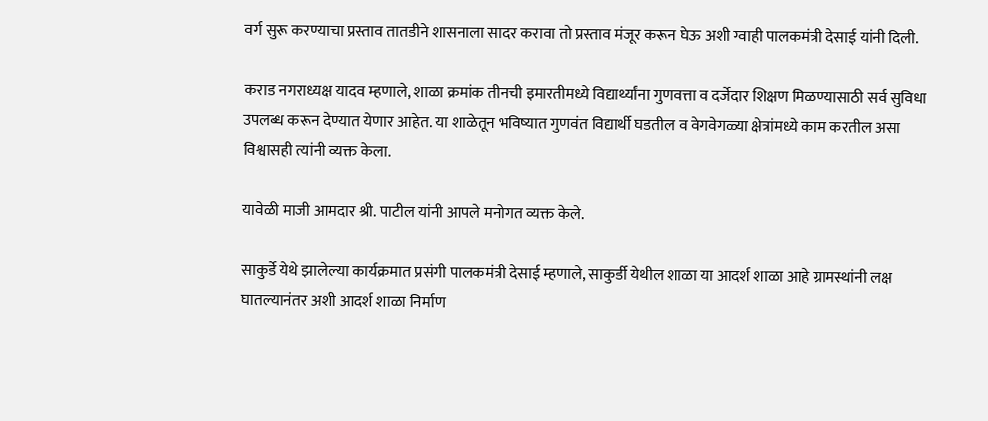वर्ग सुरू करण्याचा प्रस्ताव तातडीने शासनाला सादर करावा तो प्रस्ताव मंजूर करून घेऊ अशी ग्वाही पालकमंत्री देसाई यांनी दिली.

कराड नगराध्यक्ष यादव म्हणाले, शाळा क्रमांक तीनची इमारतीमध्ये विद्यार्थ्यांना गुणवत्ता व दर्जेदार शिक्षण मिळण्यासाठी सर्व सुविधा उपलब्ध करून देण्यात येणार आहेत. या शाळेतून भविष्यात गुणवंत विद्यार्थी घडतील व वेगवेगळ्या क्षेत्रांमध्ये काम करतील असा विश्वासही त्यांनी व्यक्त केला.

यावेळी माजी आमदार श्री. पाटील यांनी आपले मनोगत व्यक्त केले.

साकुर्डे येथे झालेल्या कार्यक्रमात प्रसंगी पालकमंत्री देसाई म्हणाले, साकुर्डी येथील शाळा या आदर्श शाळा आहे ग्रामस्थांनी लक्ष घातल्यानंतर अशी आदर्श शाळा निर्माण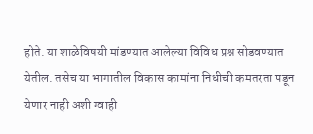होते. या शाळेविषयी मांडण्यात आलेल्या विविध प्रश्न सोडवण्यात येतील. तसेच या भागातील विकास कामांना निधीची कमतरता पडून येणार नाही अशी ग्वाही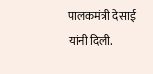पालकमंत्री देसाई यांनी दिली.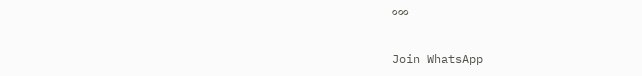०००


Join WhatsApp